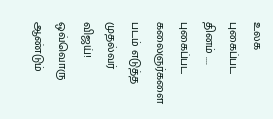உலக புகைப்பட தினம் .... புகைப்பட கலைஞர்களை படம் எடுத்த முதல்வர் விஜய்!
ஒவ்வொரு ஆண்டும்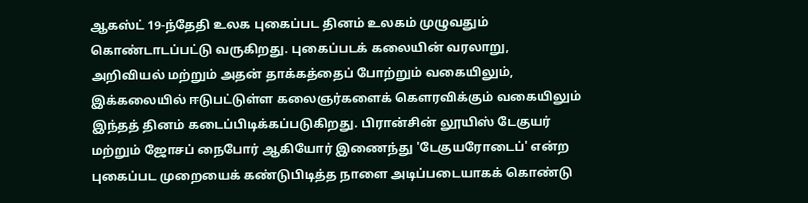ஆகஸ்ட் 19-ந்தேதி உலக புகைப்பட தினம் உலகம் முழுவதும் கொண்டாடப்பட்டு வருகிறது. புகைப்படக் கலையின் வரலாறு, அறிவியல் மற்றும் அதன் தாக்கத்தைப் போற்றும் வகையிலும், இக்கலையில் ஈடுபட்டுள்ள கலைஞர்களைக் கௌரவிக்கும் வகையிலும் இந்தத் தினம் கடைப்பிடிக்கப்படுகிறது. பிரான்சின் லூயிஸ் டேகுயர் மற்றும் ஜோசப் நைபோர் ஆகியோர் இணைந்து 'டேகுயரோடைப்' என்ற புகைப்பட முறையைக் கண்டுபிடித்த நாளை அடிப்படையாகக் கொண்டு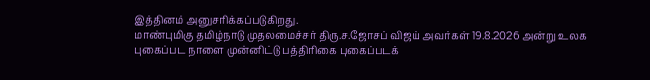இத்தினம் அனுசரிக்கப்படுகிறது.
மாண்புமிகு தமிழ்நாடு முதலமைச்சர் திரு.ச.ஜோசப் விஜய் அவர்கள் 19.8.2026 அன்று உலக புகைப்பட நாளை முன்னிட்டு பத்திரிகை புகைப்படக்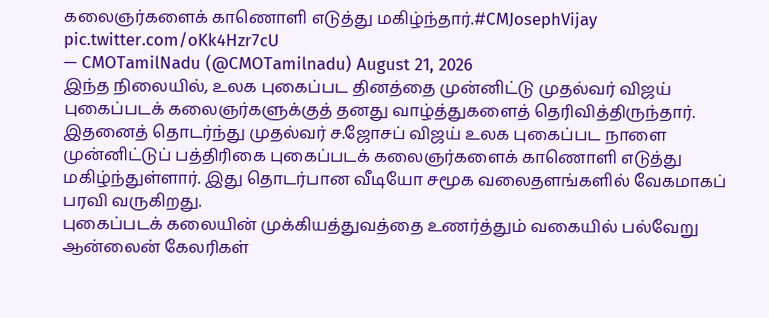கலைஞர்களைக் காணொளி எடுத்து மகிழ்ந்தார்.#CMJosephVijay pic.twitter.com/oKk4Hzr7cU
— CMOTamilNadu (@CMOTamilnadu) August 21, 2026
இந்த நிலையில், உலக புகைப்பட தினத்தை முன்னிட்டு முதல்வர் விஜய் புகைப்படக் கலைஞர்களுக்குத் தனது வாழ்த்துகளைத் தெரிவித்திருந்தார். இதனைத் தொடர்ந்து முதல்வர் ச.ஜோசப் விஜய் உலக புகைப்பட நாளை முன்னிட்டுப் பத்திரிகை புகைப்படக் கலைஞர்களைக் காணொளி எடுத்து மகிழ்ந்துள்ளார். இது தொடர்பான வீடியோ சமூக வலைதளங்களில் வேகமாகப் பரவி வருகிறது.
புகைப்படக் கலையின் முக்கியத்துவத்தை உணர்த்தும் வகையில் பல்வேறு ஆன்லைன் கேலரிகள்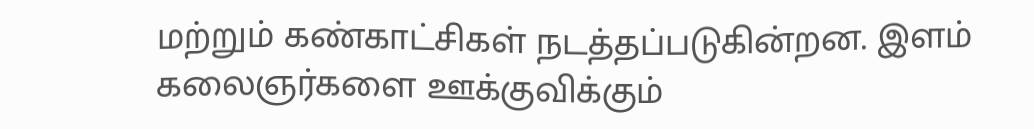மற்றும் கண்காட்சிகள் நடத்தப்படுகின்றன. இளம் கலைஞர்களை ஊக்குவிக்கும்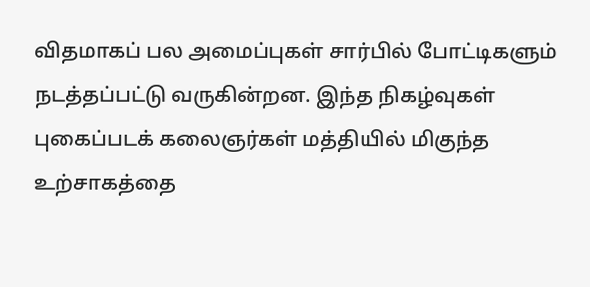விதமாகப் பல அமைப்புகள் சார்பில் போட்டிகளும் நடத்தப்பட்டு வருகின்றன. இந்த நிகழ்வுகள் புகைப்படக் கலைஞர்கள் மத்தியில் மிகுந்த உற்சாகத்தை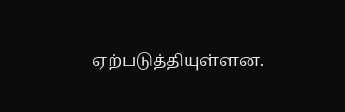ஏற்படுத்தியுள்ளன.